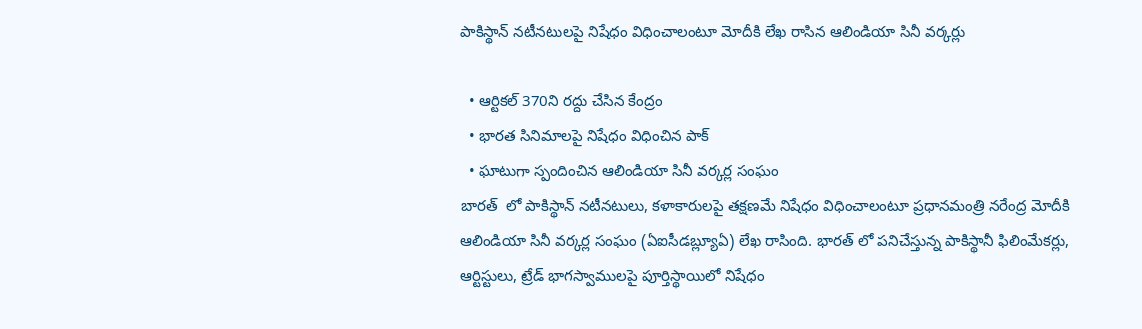పాకిస్థాన్ నటీనటులపై నిషేధం విధించాలంటూ మోదీకి లేఖ రాసిన ఆలిండియా సినీ వర్కర్లు

  • ఆర్టికల్ 370ని రద్దు చేసిన కేంద్రం
  • భారత సినిమాలపై నిషేధం విధించిన పాక్
  • ఘాటుగా స్పందించిన ఆలిండియా సినీ వర్కర్ల సంఘం
బారత్  లో పాకిస్థాన్ నటీనటులు, కళాకారులపై తక్షణమే నిషేధం విధించాలంటూ ప్రధానమంత్రి నరేంద్ర మోదీకి ఆలిండియా సినీ వర్కర్ల సంఘం (ఏఐసీడబ్ల్యూఏ) లేఖ రాసింది. భారత్ లో పనిచేస్తున్న పాకిస్థానీ ఫిలింమేకర్లు, ఆర్టిస్టులు, ట్రేడ్ భాగస్వాములపై పూర్తిస్థాయిలో నిషేధం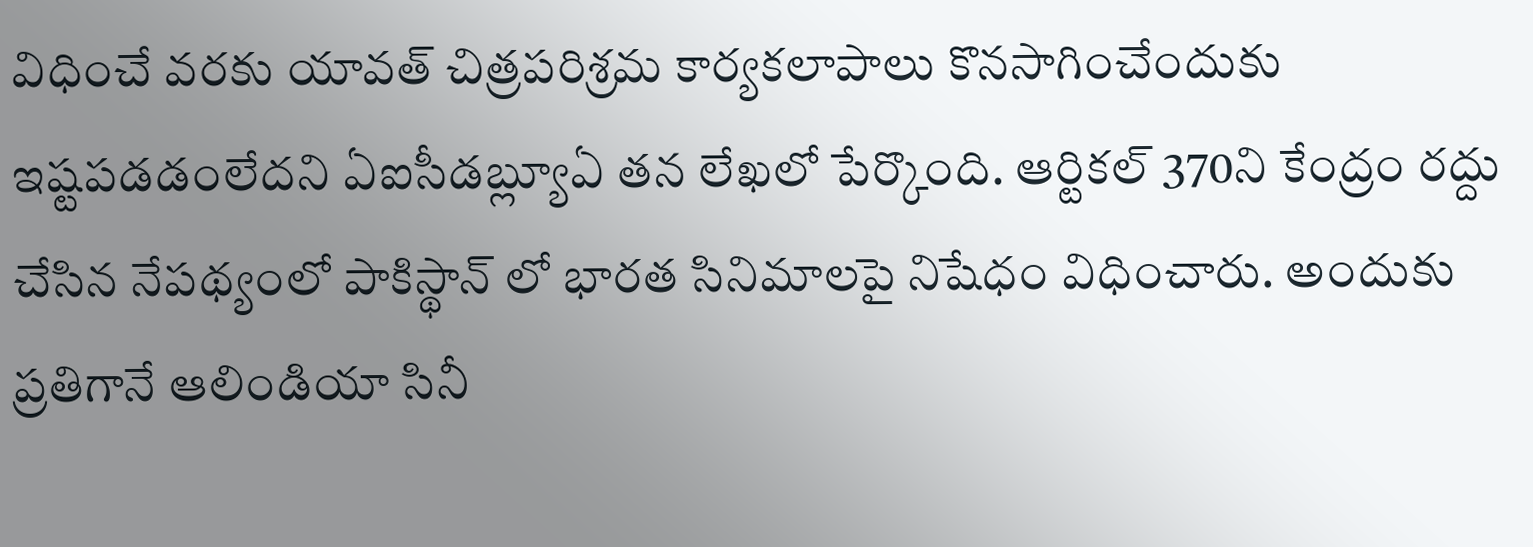విధించే వరకు యావత్ చిత్రపరిశ్రమ కార్యకలాపాలు కొనసాగించేందుకు ఇష్టపడడంలేదని ఏఐసీడబ్ల్యూఏ తన లేఖలో పేర్కొంది. ఆర్టికల్ 370ని కేంద్రం రద్దు చేసిన నేపథ్యంలో పాకిస్థాన్ లో భారత సినిమాలపై నిషేధం విధించారు. అందుకు ప్రతిగానే ఆలిండియా సినీ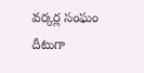వర్కర్ల సంఘం దీటుగా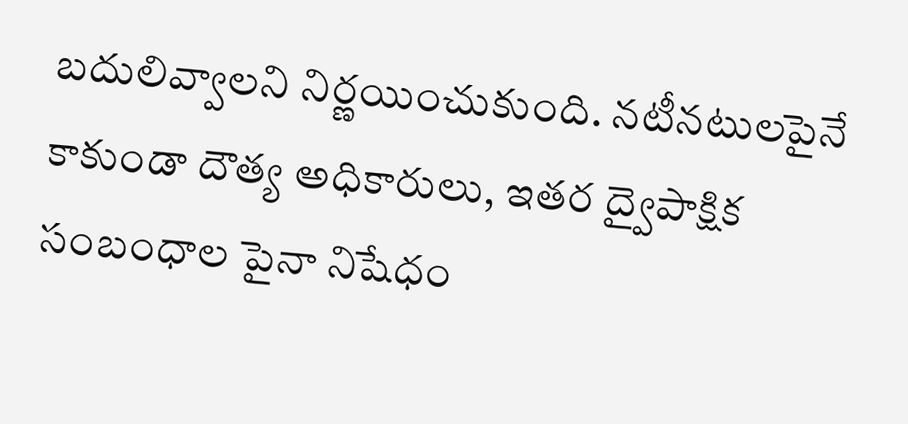బదులివ్వాలని నిర్ణయించుకుంది. నటీనటులపైనే కాకుండా దౌత్య అధికారులు, ఇతర ద్వైపాక్షిక సంబంధాల పైనా నిషేధం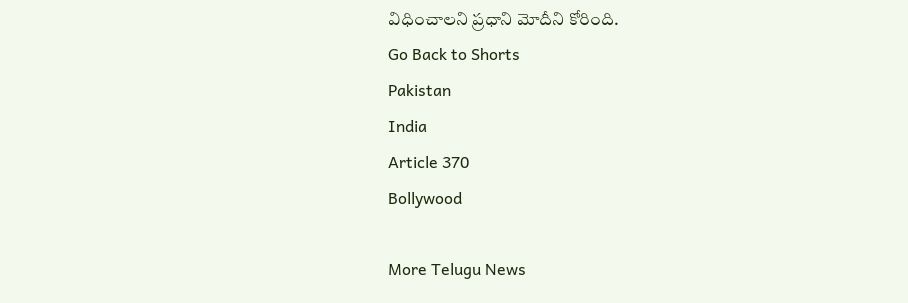విధించాలని ప్రధాని మోదీని కోరింది.
Go Back to Shorts
Pakistan
India
Article 370
Bollywood

More Telugu News